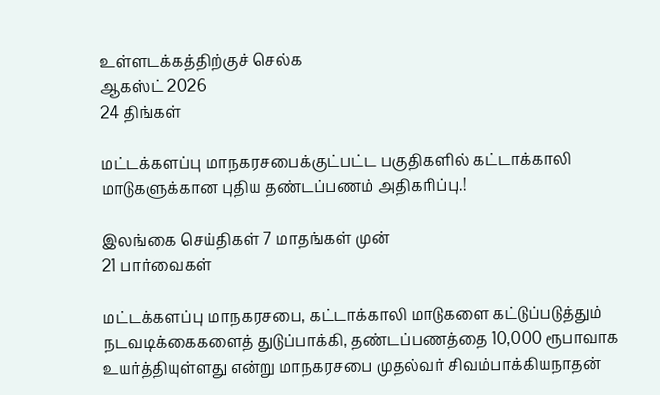உள்ளடக்கத்திற்குச் செல்க
ஆகஸ்ட் 2026
24 திங்கள்

மட்டக்களப்பு மாநகரசபைக்குட்பட்ட பகுதிகளில் கட்டாக்காலி மாடுகளுக்கான புதிய தண்டப்பணம் அதிகரிப்பு.!

இலங்கை செய்திகள் 7 மாதங்கள் முன்
21 பார்வைகள்

மட்டக்களப்பு மாநகரசபை, கட்டாக்காலி மாடுகளை கட்டுப்படுத்தும் நடவடிக்கைகளைத் துடுப்பாக்கி, தண்டப்பணத்தை 10,000 ரூபாவாக உயர்த்தியுள்ளது என்று மாநகரசபை முதல்வர் சிவம்பாக்கியநாதன்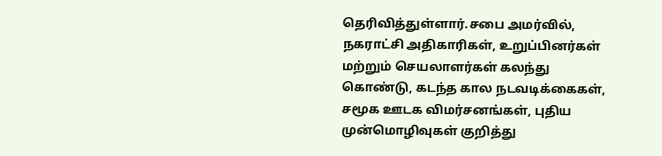தெரிவித்துள்ளார்.சபை அமர்வில், நகராட்சி அதிகாரிகள், உறுப்பினர்கள் மற்றும் செயலாளர்கள் கலந்து கொண்டு, கடந்த கால நடவடிக்கைகள், சமூக ஊடக விமர்சனங்கள், புதிய முன்மொழிவுகள் குறித்து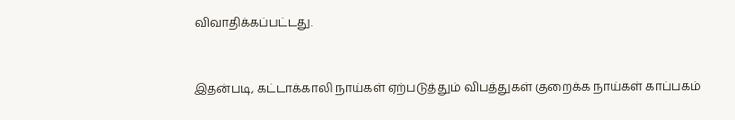விவாதிக்கப்பட்டது.


இதன்படி, கட்டாக்காலி நாய்கள் ஏற்படுத்தும் விபத்துகள் குறைக்க நாய்கள் காப்பகம்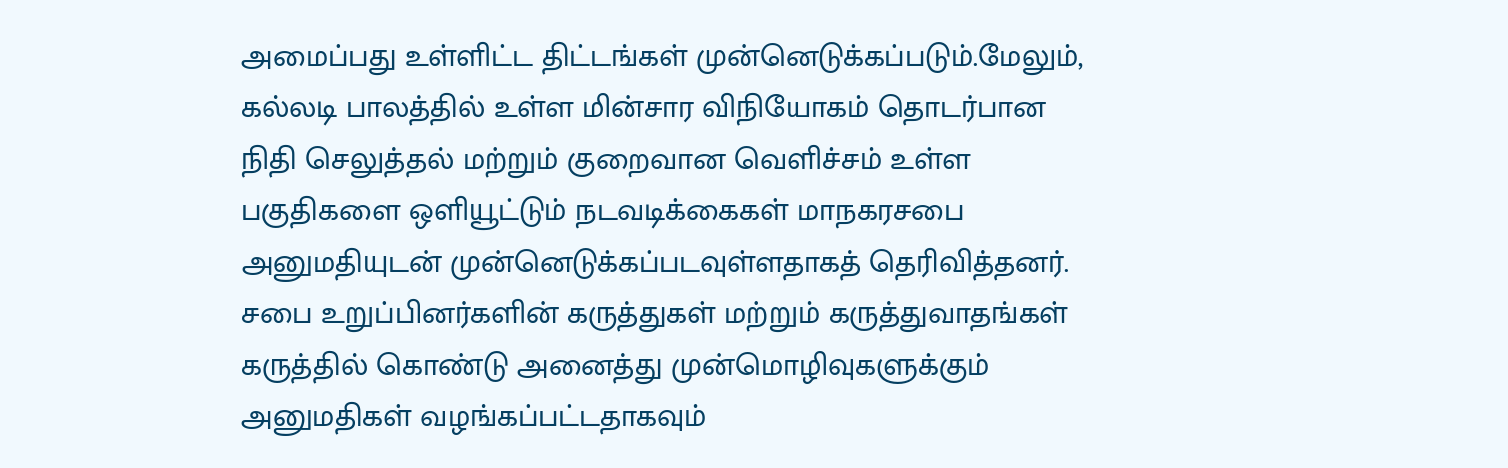அமைப்பது உள்ளிட்ட திட்டங்கள் முன்னெடுக்கப்படும்.மேலும், கல்லடி பாலத்தில் உள்ள மின்சார விநியோகம் தொடர்பான நிதி செலுத்தல் மற்றும் குறைவான வெளிச்சம் உள்ள பகுதிகளை ஒளியூட்டும் நடவடிக்கைகள் மாநகரசபை அனுமதியுடன் முன்னெடுக்கப்படவுள்ளதாகத் தெரிவித்தனர்.
சபை உறுப்பினர்களின் கருத்துகள் மற்றும் கருத்துவாதங்கள் கருத்தில் கொண்டு அனைத்து முன்மொழிவுகளுக்கும் அனுமதிகள் வழங்கப்பட்டதாகவும்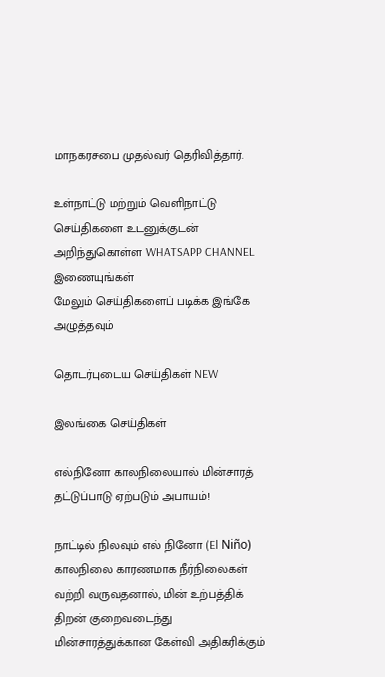மாநகரசபை முதல்வர் தெரிவித்தார்.

உள்நாட்டு மற்றும் வெளிநாட்டு செய்திகளை உடனுக்குடன் அறிந்துகொள்ள WHATSAPP CHANNEL இணையுங்கள்
மேலும் செய்திகளைப் படிக்க இங்கே அழுத்தவும்

தொடர்புடைய செய்திகள் NEW

இலங்கை செய்திகள்

எல்நினோ காலநிலையால் மின்சாரத் தட்டுப்பாடு ஏற்படும் அபாயம்!

நாட்டில் நிலவும் எல் நினோ (El Niño) காலநிலை காரணமாக நீர்நிலைகள் வற்றி வருவதனால், மின் உற்பத்திக் திறன் குறைவடைந்து மின்சாரத்துக்கான கேள்வி அதிகரிக்கும்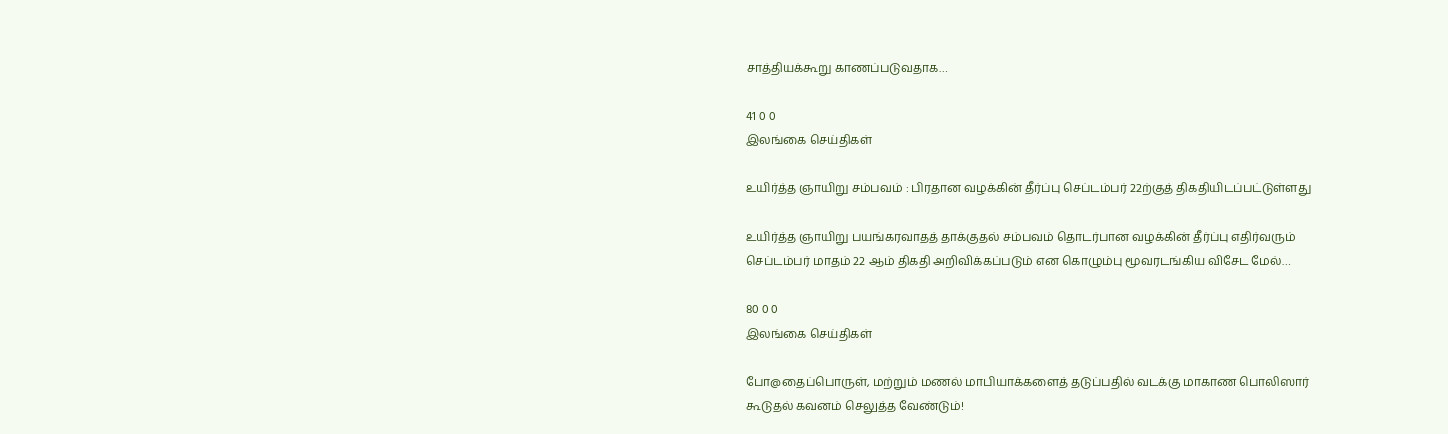சாத்தியக்கூறு காணப்படுவதாக…

41 0 0
இலங்கை செய்திகள்

உயிர்த்த ஞாயிறு சம்பவம் : பிரதான வழக்கின் தீர்ப்பு செப்டம்பர் 22ற்குத் திகதியிடப்பட்டுள்ளது

உயிர்த்த ஞாயிறு பயங்கரவாதத் தாக்குதல் சம்பவம் தொடர்பான வழக்கின் தீர்ப்பு எதிர்வரும் செப்டம்பர் மாதம் 22 ஆம் திகதி அறிவிக்கப்படும் என கொழும்பு மூவரடங்கிய விசேட மேல்…

80 0 0
இலங்கை செய்திகள்

போ@தைப்பொருள், மற்றும் மணல் மாபியாக்களைத் தடுப்பதில் வடக்கு மாகாண பொலிஸார் கூடுதல் கவனம் செலுத்த வேண்டும்!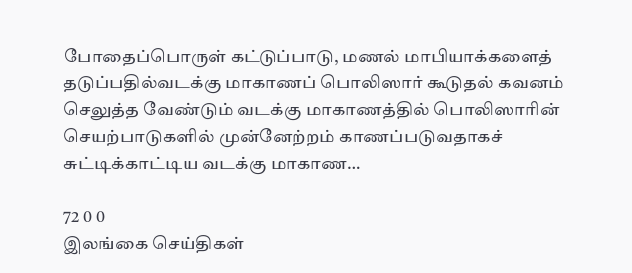போதைப்பொருள் கட்டுப்பாடு, மணல் மாபியாக்களைத் தடுப்பதில்வடக்கு மாகாணப் பொலிஸார் கூடுதல் கவனம் செலுத்த வேண்டும் வடக்கு மாகாணத்தில் பொலிஸாரின் செயற்பாடுகளில் முன்னேற்றம் காணப்படுவதாகச் சுட்டிக்காட்டிய வடக்கு மாகாண…

72 0 0
இலங்கை செய்திகள்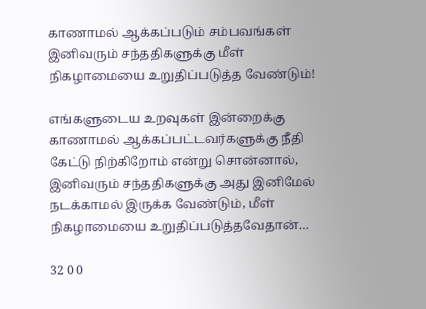காணாமல் ஆக்கப்படும் சம்பவங்கள் இனிவரும் சந்ததிகளுக்கு மீள் நிகழாமையை உறுதிப்படுத்த வேண்டும்!

எங்களுடைய உறவுகள் இன்றைக்கு காணாமல் ஆக்கப்பட்டவர்களுக்கு நீதி கேட்டு நிற்கிறோம் என்று சொன்னால், இனிவரும் சந்ததிகளுக்கு அது இனிமேல் நடக்காமல் இருக்க வேண்டும், மீள் நிகழாமையை உறுதிப்படுத்தவேதான்…

32 0 0